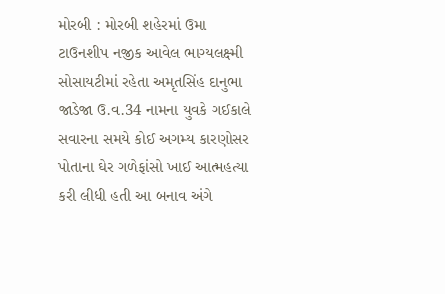મોરબી : મોરબી શહેરમાં ઉમા ટાઉનશીપ નજીક આવેલ ભાગ્યલક્ષ્મી સોસાયટીમાં રહેતા અમૃતસિંહ દાનુભા જાડેજા ઉ.વ.34 નામના યુવકે ગઈકાલે સવારના સમયે કોઈ અગમ્ય કારણોસર પોતાના ઘેર ગળેફાંસો ખાઈ આત્મહત્યા કરી લીધી હતી આ બનાવ અંગે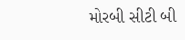મોરબી સીટી બી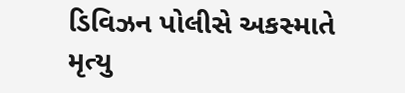ડિવિઝન પોલીસે અકસ્માતે મૃત્યુ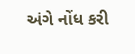અંગે નોંધ કરી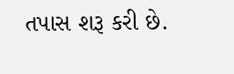તપાસ શરૂ કરી છે.